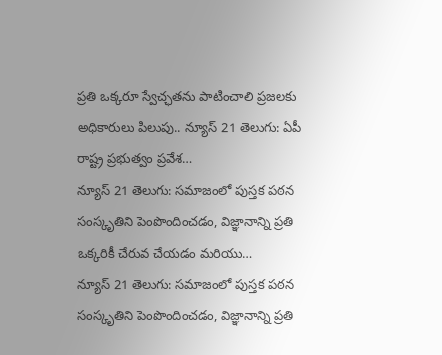ప్రతి ఒక్కరూ స్వేచ్ఛతను పాటించాలి ప్రజలకు అధికారులు పిలుపు.. న్యూస్ 21 తెలుగు: ఏపీ రాష్ట్ర ప్రభుత్వం ప్రవేశ…
న్యూస్ 21 తెలుగు: సమాజంలో పుస్తక పఠన సంస్కృతిని పెంపొందించడం, విజ్ఞానాన్ని ప్రతి ఒక్కరికీ చేరువ చేయడం మరియు…
న్యూస్ 21 తెలుగు: సమాజంలో పుస్తక పఠన సంస్కృతిని పెంపొందించడం, విజ్ఞానాన్ని ప్రతి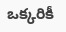ఒక్కరికీ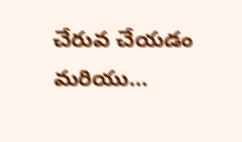చేరువ చేయడం మరియు…